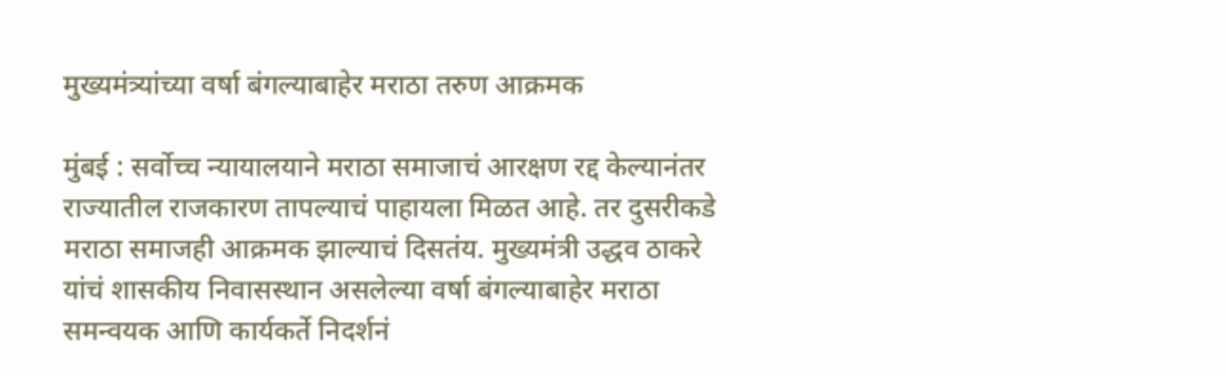मुख्यमंत्र्यांच्या वर्षा बंगल्याबाहेर मराठा तरुण आक्रमक

मुंबई : सर्वोच्च न्यायालयाने मराठा समाजाचं आरक्षण रद्द केल्यानंतर राज्यातील राजकारण तापल्याचं पाहायला मिळत आहे. तर दुसरीकडे मराठा समाजही आक्रमक झाल्याचं दिसतंय. मुख्यमंत्री उद्धव ठाकरे यांचं शासकीय निवासस्थान असलेल्या वर्षा बंगल्याबाहेर मराठा समन्वयक आणि कार्यकर्ते निदर्शनं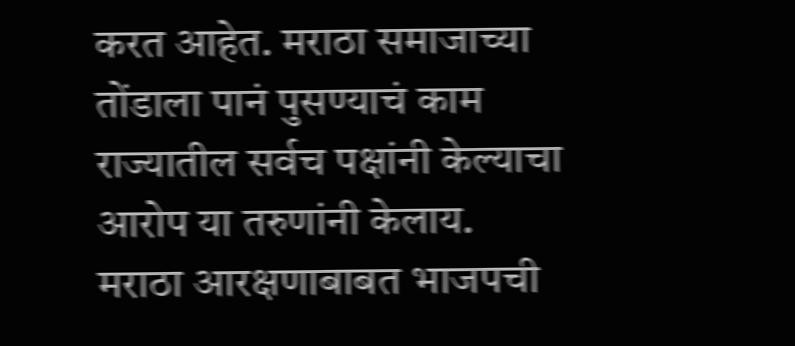करत आहेत. मराठा समाजाच्या तोंडाला पानं पुसण्याचं काम राज्यातील सर्वच पक्षांनी केल्याचा आरोप या तरुणांनी केलाय.
मराठा आरक्षणाबाबत भाजपची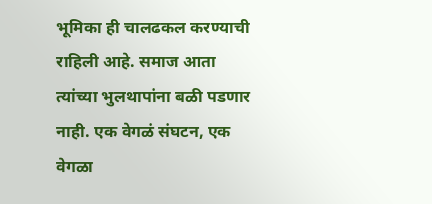भूमिका ही चालढकल करण्याची राहिली आहे. समाज आता त्यांच्या भुलथापांना बळी पडणार नाही. एक वेगळं संघटन, एक वेगळा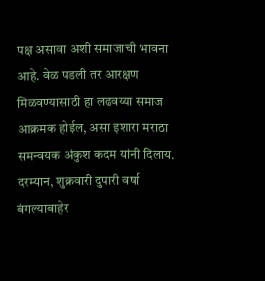पक्ष असावा अशी समाजाची भावना आहे. वेळ पडली तर आरक्षण मिळवण्यासाठी हा लढवय्या समाज आक्रमक होईल, असा इशारा मराठा समन्वयक अंकुश कदम यांनी दिलाय. दरम्यान, शुक्रवारी दुपारी वर्षा बंगल्याबाहेर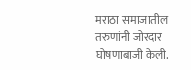मराठा समाजातील तरुणांनी जोरदार घोषणाबाजी केली.